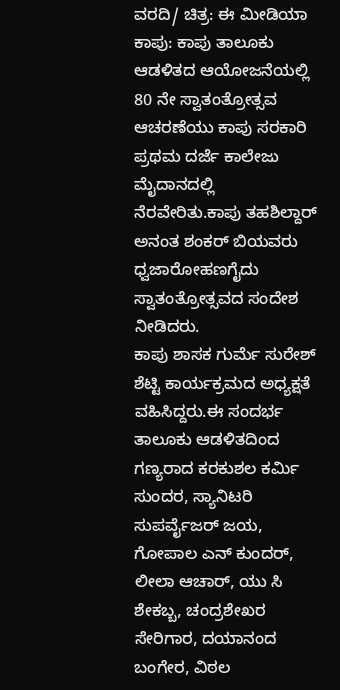ವರದಿ/ ಚಿತ್ರ: ಈ ಮೀಡಿಯಾ
ಕಾಪು: ಕಾಪು ತಾಲೂಕು ಆಡಳಿತದ ಆಯೋಜನೆಯಲ್ಲಿ 80 ನೇ ಸ್ವಾತಂತ್ರೋತ್ಸವ ಆಚರಣೆಯು ಕಾಪು ಸರಕಾರಿ ಪ್ರಥಮ ದರ್ಜೆ ಕಾಲೇಜು ಮೈದಾನದಲ್ಲಿ ನೆರವೇರಿತು.ಕಾಪು ತಹಶಿಲ್ದಾರ್ ಅನಂತ ಶಂಕರ್ ಬಿಯವರು ಧ್ವಜಾರೋಹಣಗೈದು ಸ್ವಾತಂತ್ರೋತ್ಸವದ ಸಂದೇಶ ನೀಡಿದರು.
ಕಾಪು ಶಾಸಕ ಗುರ್ಮೆ ಸುರೇಶ್ ಶೆಟ್ಟಿ ಕಾರ್ಯಕ್ರಮದ ಅಧ್ಯಕ್ಷತೆ ವಹಿಸಿದ್ದರು.ಈ ಸಂದರ್ಭ ತಾಲೂಕು ಆಡಳಿತದಿಂದ ಗಣ್ಯರಾದ ಕರಕುಶಲ ಕರ್ಮಿ ಸುಂದರ, ಸ್ಯಾನಿಟರಿ ಸುಪರ್ವೈಜರ್ ಜಯ, ಗೋಪಾಲ ಎನ್ ಕುಂದರ್, ಲೀಲಾ ಆಚಾರ್, ಯು ಸಿ ಶೇಕಬ್ಬ, ಚಂದ್ರಶೇಖರ ಸೇರಿಗಾರ, ದಯಾನಂದ ಬಂಗೇರ, ವಿಠಲ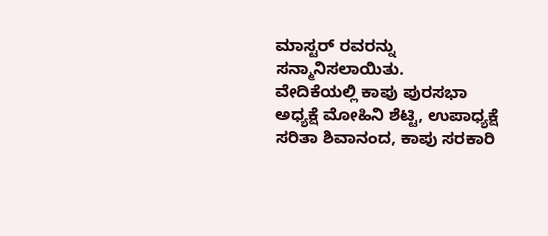ಮಾಸ್ಟರ್ ರವರನ್ನು ಸನ್ಮಾನಿಸಲಾಯಿತು.
ವೇದಿಕೆಯಲ್ಲಿ ಕಾಪು ಪುರಸಭಾ ಅಧ್ಯಕ್ಷೆ ಮೋಹಿನಿ ಶೆಟ್ಟಿ, ಉಪಾಧ್ಯಕ್ಷೆ ಸರಿತಾ ಶಿವಾನಂದ, ಕಾಪು ಸರಕಾರಿ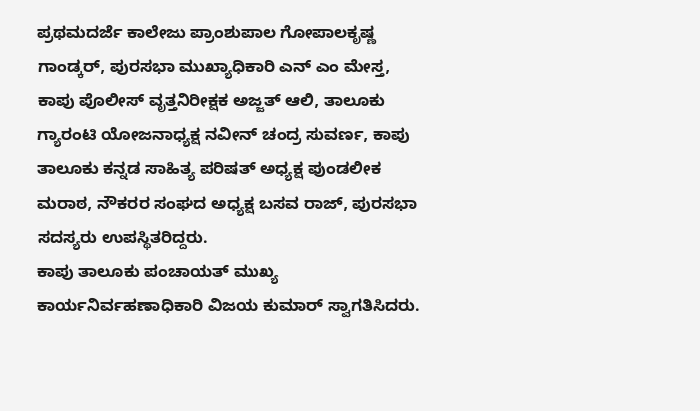ಪ್ರಥಮದರ್ಜೆ ಕಾಲೇಜು ಪ್ರಾಂಶುಪಾಲ ಗೋಪಾಲಕೃಷ್ಣ ಗಾಂಡ್ಕರ್, ಪುರಸಭಾ ಮುಖ್ಯಾಧಿಕಾರಿ ಎನ್ ಎಂ ಮೇಸ್ತ, ಕಾಪು ಪೊಲೀಸ್ ವೃತ್ತನಿರೀಕ್ಷಕ ಅಜ್ಜತ್ ಆಲಿ, ತಾಲೂಕು ಗ್ಯಾರಂಟಿ ಯೋಜನಾಧ್ಯಕ್ಷ ನವೀನ್ ಚಂದ್ರ ಸುವರ್ಣ, ಕಾಪು ತಾಲೂಕು ಕನ್ನಡ ಸಾಹಿತ್ಯ ಪರಿಷತ್ ಅಧ್ಯಕ್ಷ ಪುಂಡಲೀಕ ಮರಾಠ, ನೌಕರರ ಸಂಘದ ಅಧ್ಯಕ್ಷ ಬಸವ ರಾಜ್, ಪುರಸಭಾ ಸದಸ್ಯರು ಉಪಸ್ಥಿತರಿದ್ದರು.
ಕಾಪು ತಾಲೂಕು ಪಂಚಾಯತ್ ಮುಖ್ಯ ಕಾರ್ಯನಿರ್ವಹಣಾಧಿಕಾರಿ ವಿಜಯ ಕುಮಾರ್ ಸ್ವಾಗತಿಸಿದರು.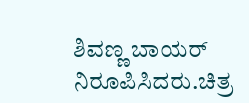ಶಿವಣ್ಣ ಬಾಯರ್ ನಿರೂಪಿಸಿದರು.ಚಿತ್ರ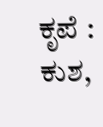ಕೃಪೆ : ಕುಶ,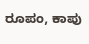ರೂಪಂ, ಕಾಪು